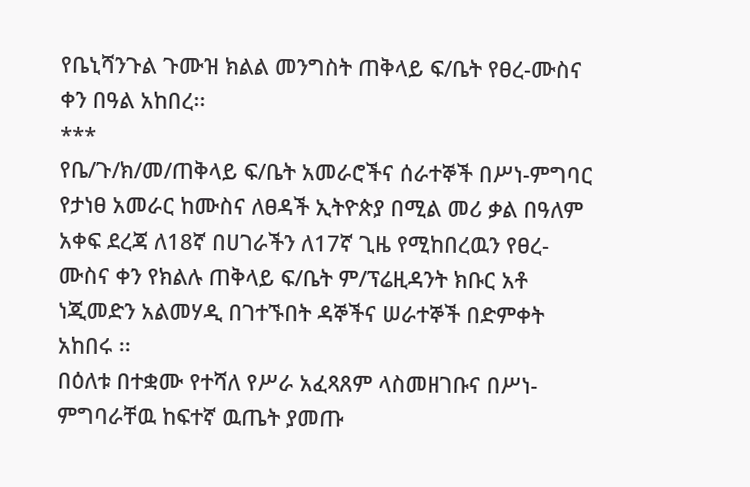የቤኒሻንጉል ጉሙዝ ክልል መንግስት ጠቅላይ ፍ/ቤት የፀረ-ሙስና ቀን በዓል አከበረ፡፡
***
የቤ/ጉ/ክ/መ/ጠቅላይ ፍ/ቤት አመራሮችና ሰራተኞች በሥነ-ምግባር የታነፀ አመራር ከሙስና ለፀዳች ኢትዮጵያ በሚል መሪ ቃል በዓለም አቀፍ ደረጃ ለ18ኛ በሀገራችን ለ17ኛ ጊዜ የሚከበረዉን የፀረ-ሙስና ቀን የክልሉ ጠቅላይ ፍ/ቤት ም/ፕሬዚዳንት ክቡር አቶ ነጂመድን አልመሃዲ በገተኙበት ዳኞችና ሠራተኞች በድምቀት አከበሩ ፡፡
በዕለቱ በተቋሙ የተሻለ የሥራ አፈጻጸም ላስመዘገቡና በሥነ-ምግባራቸዉ ከፍተኛ ዉጤት ያመጡ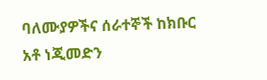ባለሙያዎችና ሰራተኞች ከክቡር አቶ ነጂመድን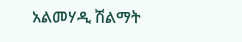አልመሃዲ ሽልማት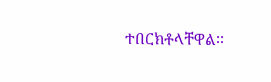ተበርክቶላቸዋል፡፡